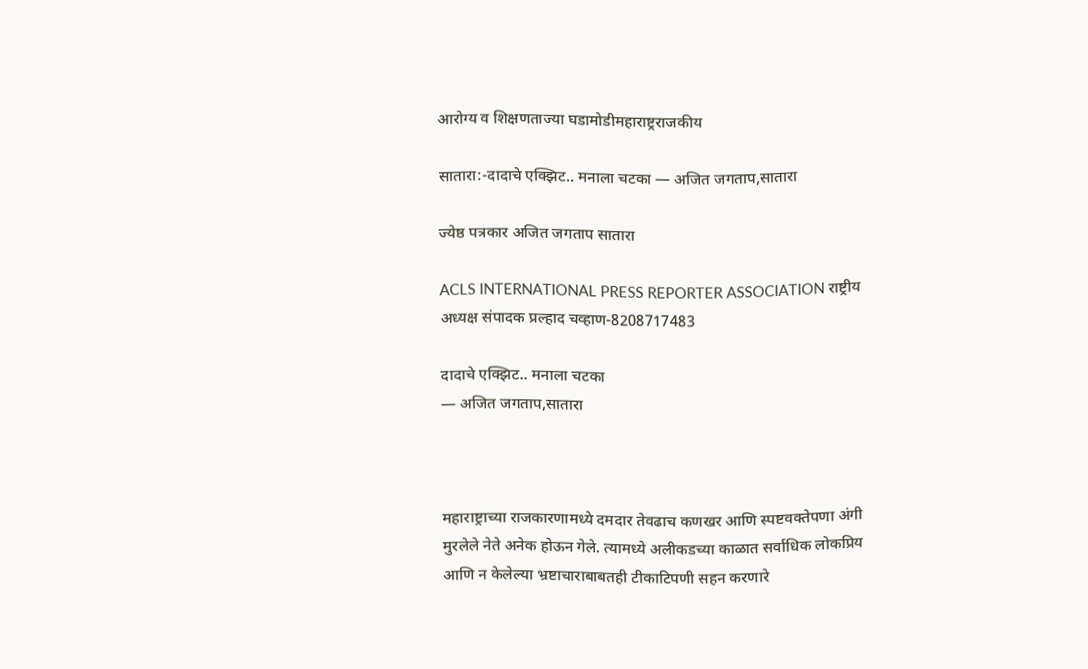आरोग्य व शिक्षणताज्या घडामोडीमहाराष्ट्रराजकीय

सातारा:-दादाचे एक्झिट.. मनाला चटका — अजित जगताप,सातारा

ज्येष्ठ पत्रकार अजित जगताप सातारा

ACLS INTERNATIONAL PRESS REPORTER ASSOCIATION राष्ट्रीय अध्यक्ष संपादक प्रल्हाद चव्हाण-8208717483

दादाचे एक्झिट.. मनाला चटका
— अजित जगताप,सातारा



महाराष्ट्राच्या राजकारणामध्ये दमदार तेवढाच कणखर आणि स्पष्टवक्तेपणा अंगी मुरलेले नेते अनेक होऊन गेले. त्यामध्ये अलीकडच्या काळात सर्वाधिक लोकप्रिय आणि न केलेल्या भ्रष्टाचाराबाबतही टीकाटिपणी सहन करणारे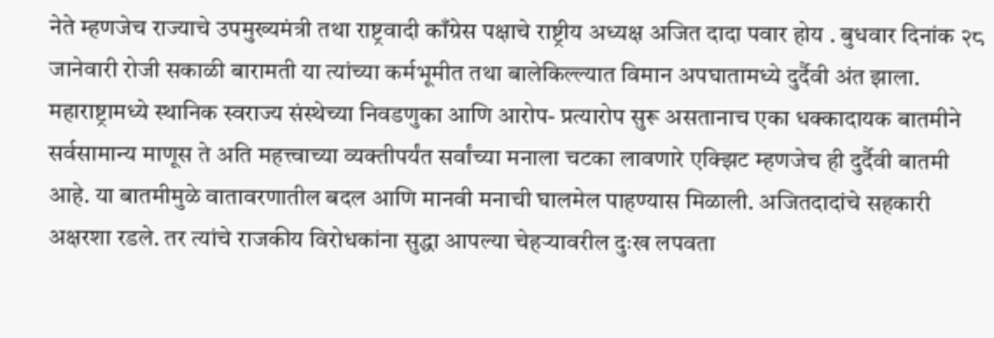नेते म्हणजेच राज्याचे उपमुख्यमंत्री तथा राष्ट्रवादी काँग्रेस पक्षाचे राष्ट्रीय अध्यक्ष अजित दादा पवार होय . बुधवार दिनांक २८ जानेवारी रोजी सकाळी बारामती या त्यांच्या कर्मभूमीत तथा बालेकिल्ल्यात विमान अपघातामध्ये दुर्दैवी अंत झाला. महाराष्ट्रामध्ये स्थानिक स्वराज्य संस्थेच्या निवडणुका आणि आरोप- प्रत्यारोप सुरू असतानाच एका धक्कादायक बातमीने सर्वसामान्य माणूस ते अति महत्त्वाच्या व्यक्तीपर्यंत सर्वांच्या मनाला चटका लावणारे एक्झिट म्हणजेच ही दुर्दैवी बातमी आहे. या बातमीमुळे वातावरणातील बदल आणि मानवी मनाची घालमेल पाहण्यास मिळाली. अजितदादांचे सहकारी अक्षरशा रडले. तर त्यांचे राजकीय विरोधकांना सुद्धा आपल्या चेहऱ्यावरील दुःख लपवता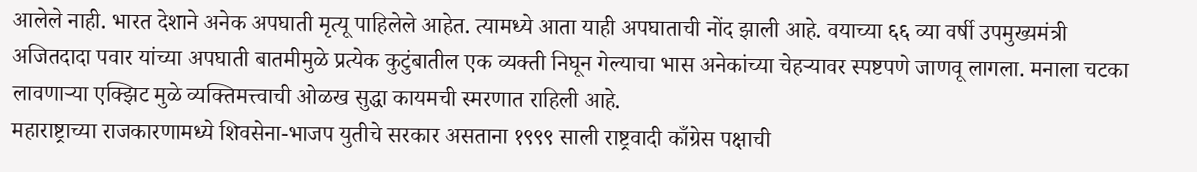आलेले नाही. भारत देशाने अनेक अपघाती मृत्यू पाहिलेले आहेत. त्यामध्ये आता याही अपघाताची नोंद झाली आहे. वयाच्या ६६ व्या वर्षी उपमुख्यमंत्री अजितदादा पवार यांच्या अपघाती बातमीमुळे प्रत्येक कुटुंबातील एक व्यक्ती निघून गेल्याचा भास अनेकांच्या चेहऱ्यावर स्पष्टपणे जाणवू लागला. मनाला चटका लावणाऱ्या एक्झिट मुळे व्यक्तिमत्त्वाची ओळख सुद्धा कायमची स्मरणात राहिली आहे.
महाराष्ट्राच्या राजकारणामध्ये शिवसेना-भाजप युतीचे सरकार असताना १९९९ साली राष्ट्रवादी काँग्रेस पक्षाची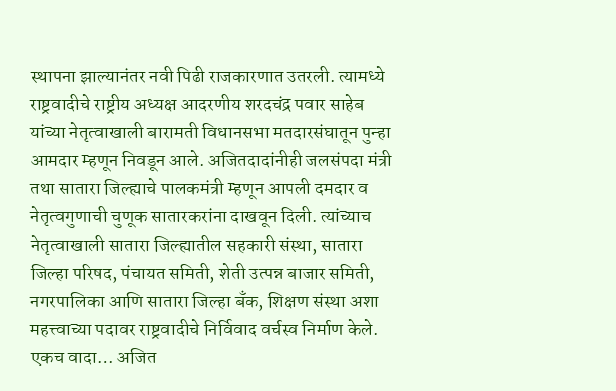स्थापना झाल्यानंतर नवी पिढी राजकारणात उतरली. त्यामध्ये राष्ट्रवादीचे राष्ट्रीय अध्यक्ष आदरणीय शरदचंद्र पवार साहेब यांच्या नेतृत्वाखाली बारामती विधानसभा मतदारसंघातून पुन्हा आमदार म्हणून निवडून आले. अजितदादांनीही जलसंपदा मंत्री तथा सातारा जिल्ह्याचे पालकमंत्री म्हणून आपली दमदार व नेतृत्वगुणाची चुणूक सातारकरांना दाखवून दिली. त्यांच्याच नेतृत्वाखाली सातारा जिल्ह्यातील सहकारी संस्था, सातारा जिल्हा परिषद, पंचायत समिती, शेती उत्पन्न बाजार समिती, नगरपालिका आणि सातारा जिल्हा बँक, शिक्षण संस्था अशा महत्त्वाच्या पदावर राष्ट्रवादीचे निर्विवाद वर्चस्व निर्माण केले. एकच वादा… अजित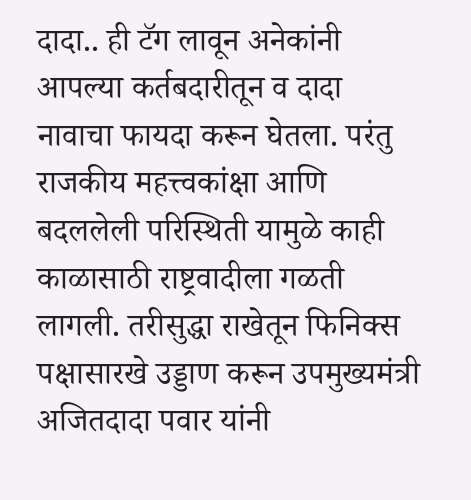दादा.. ही टॅग लावून अनेकांनी आपल्या कर्तबदारीतून व दादा नावाचा फायदा करून घेतला. परंतु राजकीय महत्त्वकांक्षा आणि बदललेली परिस्थिती यामुळे काही काळासाठी राष्ट्रवादीला गळती लागली. तरीसुद्धा राखेतून फिनिक्स पक्षासारखे उड्डाण करून उपमुख्यमंत्री अजितदादा पवार यांनी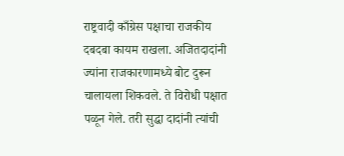राष्ट्रवादी काँग्रेस पक्षाचा राजकीय दबदबा कायम राखला. अजितदादांनी ज्यांना राजकारणामध्ये बोट दुरून चालायला शिकवले. ते विरोधी पक्षात पळून गेले. तरी सुद्धा दादांनी त्यांची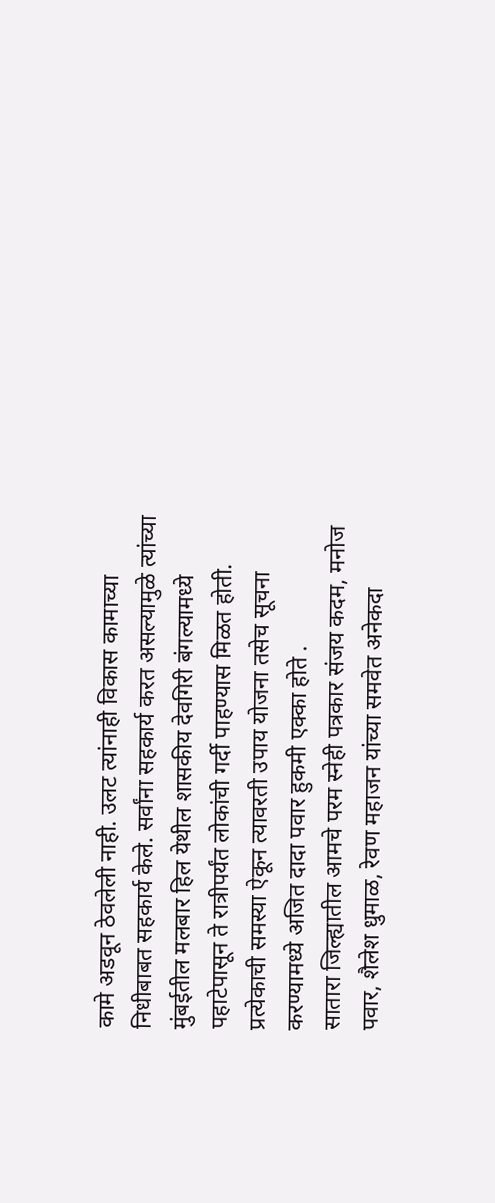कामे अडवून ठेवलेली नाही. उलट त्यांनाही विकास कामाच्या निधीबाबत सहकार्य केले. सर्वांना सहकार्य करत असल्यामुळे त्यांच्या मुंबईतील मलबार हिल येथील शासकीय देवगिरी बंगल्यामध्ये पहाटेपासून ते रात्रीपर्यंत लोकांची गर्दी पाहण्यास मिळत होती. प्रत्येकाची समस्या ऐकून त्यावरती उपाय योजना तसेच सूचना करण्यामध्ये अजित दादा पवार हुकमी एक्का होते .
सातारा जिल्ह्यातील आमचे परम स्नेही पत्रकार संजय कदम, मनोज पवार, शैलेश धुमाळ, रेवण महाजन यांच्या समवेत अनेकदा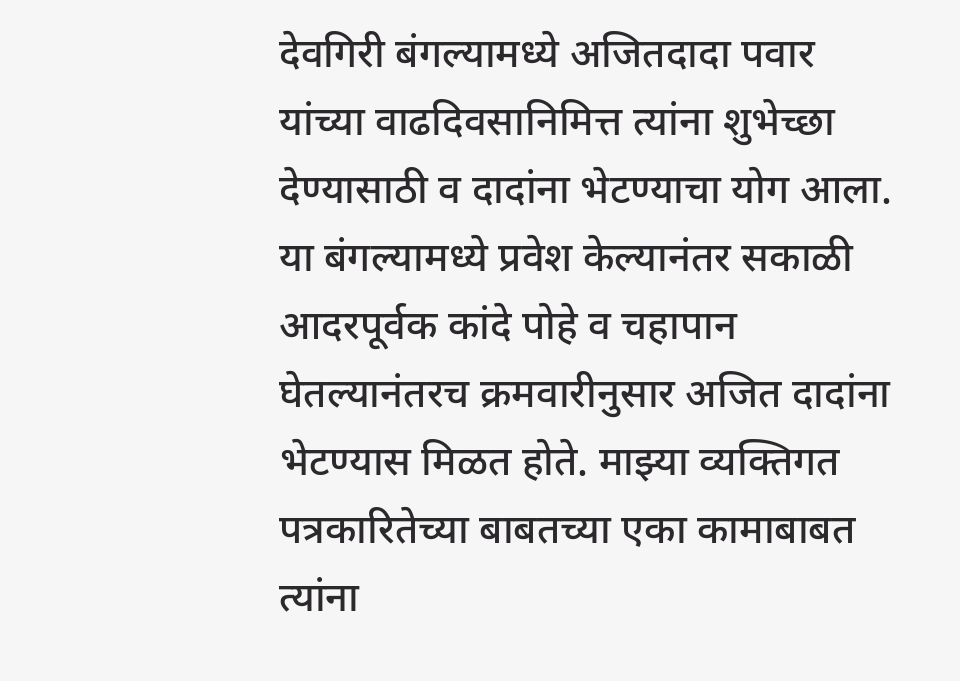देवगिरी बंगल्यामध्ये अजितदादा पवार यांच्या वाढदिवसानिमित्त त्यांना शुभेच्छा देण्यासाठी व दादांना भेटण्याचा योग आला. या बंगल्यामध्ये प्रवेश केल्यानंतर सकाळी आदरपूर्वक कांदे पोहे व चहापान घेतल्यानंतरच क्रमवारीनुसार अजित दादांना भेटण्यास मिळत होते. माझ्या व्यक्तिगत पत्रकारितेच्या बाबतच्या एका कामाबाबत त्यांना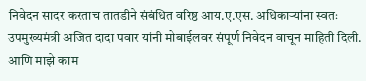निवेदन सादर करताच तातडीने संबंधित वरिष्ठ आय.ए.एस. अधिकाऱ्यांना स्वतः उपमुख्यमंत्री अजित दादा पवार यांनी मोबाईलवर संपूर्ण निवेदन वाचून माहिती दिली. आणि माझे काम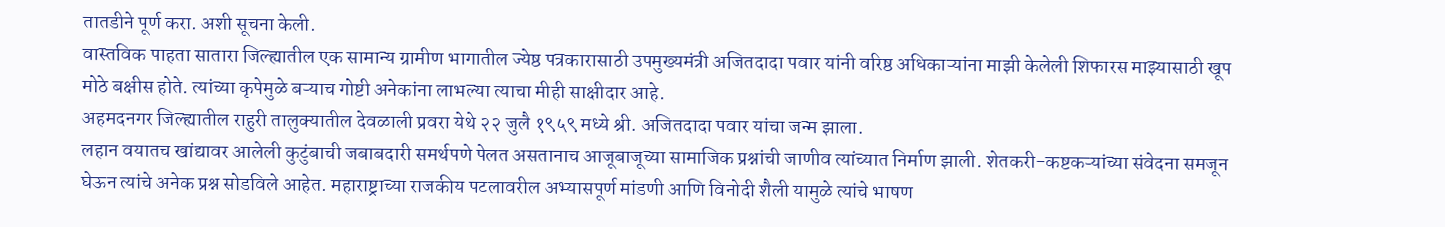तातडीने पूर्ण करा. अशी सूचना केली.
वास्तविक पाहता सातारा जिल्ह्यातील एक सामान्य ग्रामीण भागातील ज्येष्ठ पत्रकारासाठी उपमुख्यमंत्री अजितदादा पवार यांनी वरिष्ठ अधिकाऱ्यांना माझी केलेली शिफारस माझ्यासाठी खूप मोठे बक्षीस होते. त्यांच्या कृपेमुळे बऱ्याच गोष्टी अनेकांना लाभल्या त्याचा मीही साक्षीदार आहे.
अहमदनगर जिल्ह्यातील राहुरी तालुक्यातील देवळाली प्रवरा येथे २२ जुलै १९५९ मध्ये श्री. अजितदादा पवार यांचा जन्म झाला.
लहान वयातच खांद्यावर आलेली कुटुंबाची जबाबदारी समर्थपणे पेलत असतानाच आजूबाजूच्या सामाजिक प्रश्नांची जाणीव त्यांच्यात निर्माण झाली. शेतकरी-कष्टकऱ्यांच्या संवेदना समजून घेऊन त्यांचे अनेक प्रश्न सोडविले आहेत. महाराष्ट्राच्या राजकीय पटलावरील अभ्यासपूर्ण मांडणी आणि विनोदी शैली यामुळे त्यांचे भाषण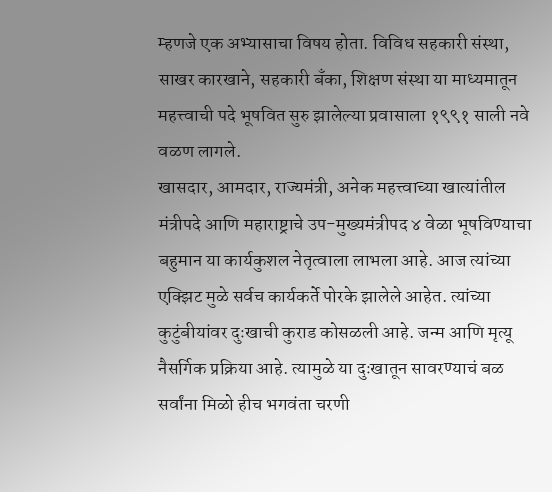म्हणजे एक अभ्यासाचा विषय होता. विविध सहकारी संस्था, साखर कारखाने, सहकारी बँका, शिक्षण संस्था या माध्यमातून महत्त्वाची पदे भूषवित सुरु झालेल्या प्रवासाला १९९१ साली नवे वळण लागले.
खासदार, आमदार, राज्यमंत्री, अनेक महत्त्वाच्या खात्यांतील मंत्रीपदे आणि महाराष्ट्राचे उप-मुख्यमंत्रीपद ४ वेळा भूषविण्याचा बहुमान या कार्यकुशल नेतृत्वाला लाभला आहे. आज त्यांच्या एक्झिट मुळे सर्वच कार्यकर्ते पोरके झालेले आहेत. त्यांच्या कुटुंबीयांवर दुःखाची कुराड कोसळली आहे. जन्म आणि मृत्यू नैसर्गिक प्रक्रिया आहे. त्यामुळे या दुःखातून सावरण्याचं बळ सर्वांना मिळो हीच भगवंता चरणी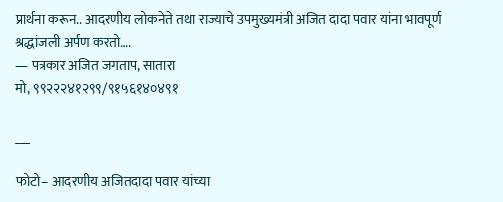प्रार्थना करून.. आदरणीय लोकनेते तथा राज्याचे उपमुख्यमंत्री अजित दादा पवार यांना भावपूर्ण श्रद्धांजली अर्पण करतो….
— पत्रकार अजित जगताप, सातारा
मो, ९९२२२४१२९९/९१५६१४०४९१

___

फोटो– आदरणीय अजितदादा पवार यांच्या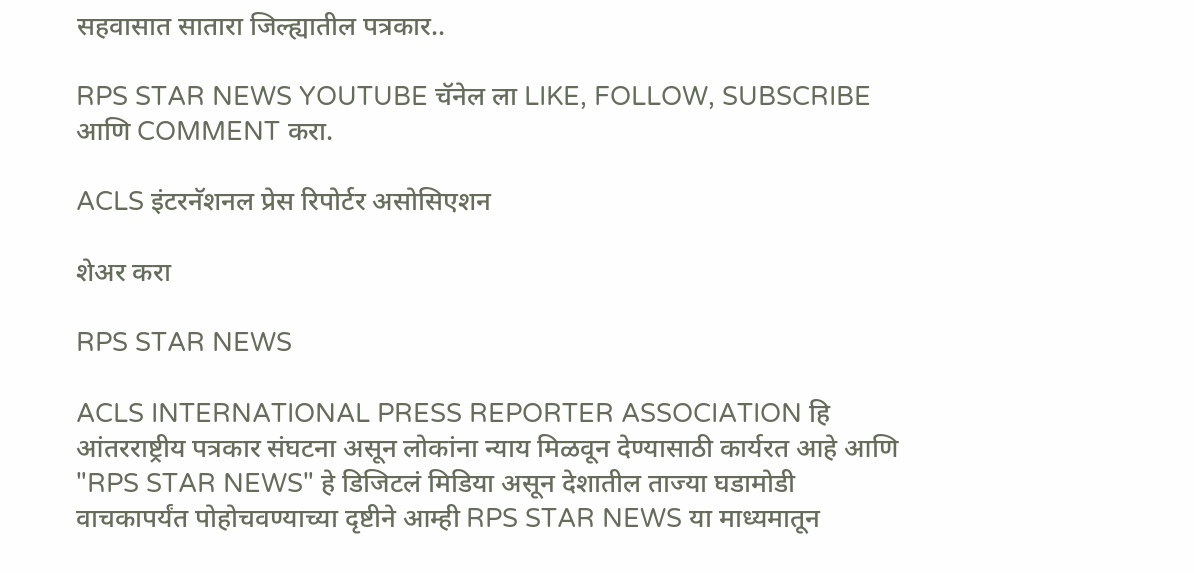सहवासात सातारा जिल्ह्यातील पत्रकार..

RPS STAR NEWS YOUTUBE चॅनेल ला LIKE, FOLLOW, SUBSCRIBE आणि COMMENT करा.

ACLS इंटरनॅशनल प्रेस रिपोर्टर असोसिएशन

शेअर करा

RPS STAR NEWS

ACLS INTERNATIONAL PRESS REPORTER ASSOCIATION हि आंतरराष्ट्रीय पत्रकार संघटना असून लोकांना न्याय मिळवून देण्यासाठी कार्यरत आहे आणि "RPS STAR NEWS" हे डिजिटलं मिडिया असून देशातील ताज्या घडामोडी वाचकापर्यंत पोहोचवण्याच्या दृष्टीने आम्ही RPS STAR NEWS या माध्यमातून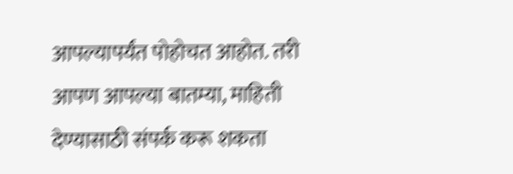आपल्यापर्यंत पोहोचत आहोत. तरी आपण आपल्या बातम्या, माहिती देण्यासाठी संपर्क करू शकता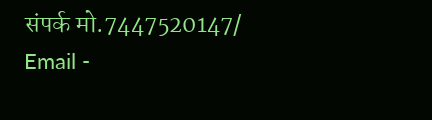संपर्क मो.7447520147/ Email -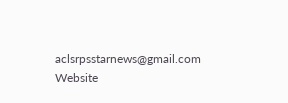aclsrpsstarnews@gmail.com Website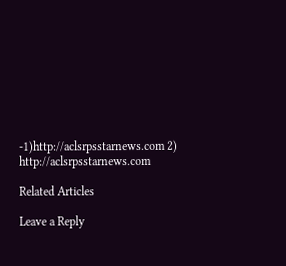-1)http://aclsrpsstarnews.com 2) http://aclsrpsstarnews.com

Related Articles

Leave a Reply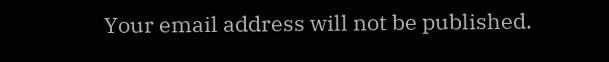Your email address will not be published.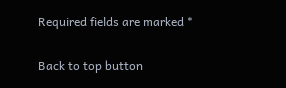Required fields are marked *

Back to top button